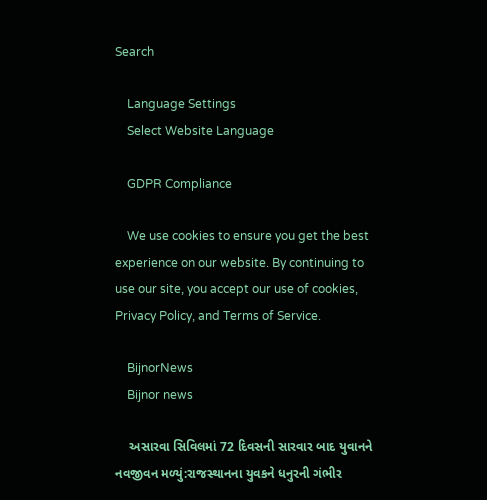Search

    Language Settings
    Select Website Language

    GDPR Compliance

    We use cookies to ensure you get the best experience on our website. By continuing to use our site, you accept our use of cookies, Privacy Policy, and Terms of Service.

    BijnorNews
    Bijnor news

    અસારવા સિવિલમાં 72 દિવસની સારવાર બાદ યુવાનને નવજીવન મળ્યું:રાજસ્થાનના યુવકને ધનુરની ગંભીર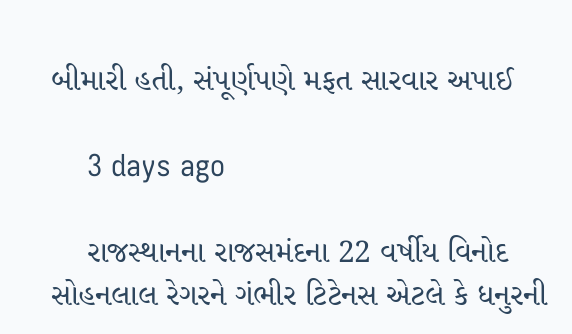બીમારી હતી, સંપૂર્ણપણે મફત સારવાર અપાઈ

    3 days ago

    રાજસ્થાનના રાજસમંદના 22 વર્ષીય વિનોદ સોહનલાલ રેગરને ગંભીર ટિટેનસ એટલે કે ધનુરની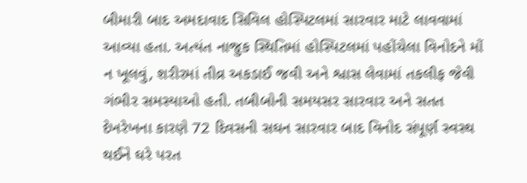બીમારી બાદ અમદાવાદ સિવિલ હોસ્પિટલમાં સારવાર માટે લાવવામાં આવ્યા હતા. અત્યંત નાજુક સ્થિતિમાં હોસ્પિટલમાં પહોંચેલા વિનોદને મોં ન ખૂલવું, શરીરમાં તીવ્ર અકડાઈ જવી અને શ્વાસ લેવામાં તકલીફ જેવી ગંભીર સમસ્યાઓ હતી. તબીબોની સમયસર સારવાર અને સતત દેખરેખના કારણે 72 દિવસની સઘન સારવાર બાદ વિનોદ સંપૂર્ણ સ્વસ્થ થઈને ઘરે પરત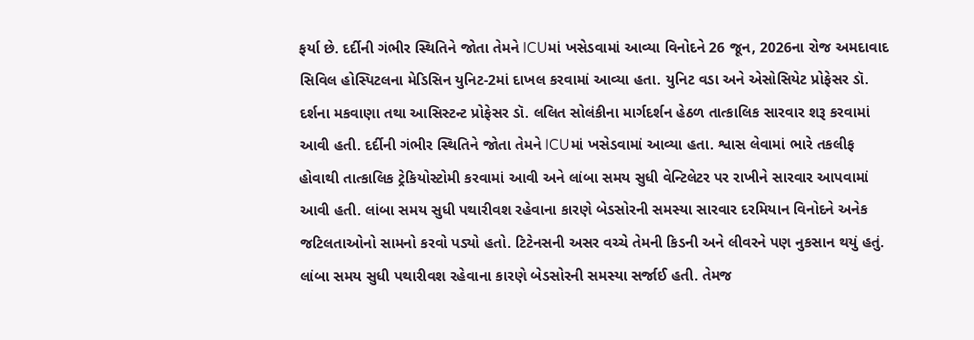ફર્યા છે. દર્દીની ગંભીર સ્થિતિને જોતા તેમને ICUમાં ખસેડવામાં આવ્યા વિનોદને 26 જૂન, 2026ના રોજ અમદાવાદ સિવિલ હોસ્પિટલના મેડિસિન યુનિટ-2માં દાખલ કરવામાં આવ્યા હતા. યુનિટ વડા અને એસોસિયેટ પ્રોફેસર ડૉ. દર્શના મકવાણા તથા આસિસ્ટન્ટ પ્રોફેસર ડૉ. લલિત સોલંકીના માર્ગદર્શન હેઠળ તાત્કાલિક સારવાર શરૂ કરવામાં આવી હતી. દર્દીની ગંભીર સ્થિતિને જોતા તેમને ICUમાં ખસેડવામાં આવ્યા હતા. શ્વાસ લેવામાં ભારે તકલીફ હોવાથી તાત્કાલિક ટ્રેકિયોસ્ટોમી કરવામાં આવી અને લાંબા સમય સુધી વેન્ટિલેટર પર રાખીને સારવાર આપવામાં આવી હતી. લાંબા સમય સુધી પથારીવશ રહેવાના કારણે બેડસોરની સમસ્યા સારવાર દરમિયાન વિનોદને અનેક જટિલતાઓનો સામનો કરવો પડ્યો હતો. ટિટેનસની અસર વચ્ચે તેમની કિડની અને લીવરને પણ નુકસાન થયું હતું. લાંબા સમય સુધી પથારીવશ રહેવાના કારણે બેડસોરની સમસ્યા સર્જાઈ હતી. તેમજ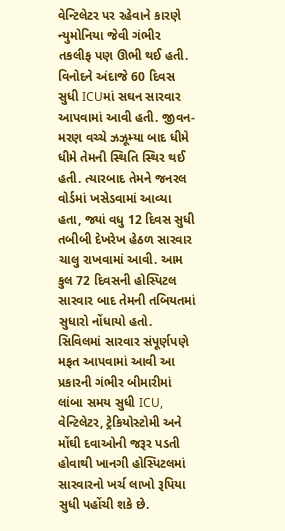વેન્ટિલેટર પર રહેવાને કારણે ન્યુમોનિયા જેવી ગંભીર તકલીફ પણ ઊભી થઈ હતી. વિનોદને અંદાજે 60 દિવસ સુધી ICUમાં સઘન સારવાર આપવામાં આવી હતી. જીવન-મરણ વચ્ચે ઝઝૂમ્યા બાદ ધીમે ધીમે તેમની સ્થિતિ સ્થિર થઈ હતી. ત્યારબાદ તેમને જનરલ વોર્ડમાં ખસેડવામાં આવ્યા હતા, જ્યાં વધુ 12 દિવસ સુધી તબીબી દેખરેખ હેઠળ સારવાર ચાલુ રાખવામાં આવી. આમ કુલ 72 દિવસની હોસ્પિટલ સારવાર બાદ તેમની તબિયતમાં સુધારો નોંધાયો હતો. સિવિલમાં સારવાર સંપૂર્ણપણે મફત આપવામાં આવી આ પ્રકારની ગંભીર બીમારીમાં લાંબા સમય સુધી ICU, વેન્ટિલેટર, ટ્રેકિયોસ્ટોમી અને મોંઘી દવાઓની જરૂર પડતી હોવાથી ખાનગી હોસ્પિટલમાં સારવારનો ખર્ચ લાખો રૂપિયા સુધી પહોંચી શકે છે.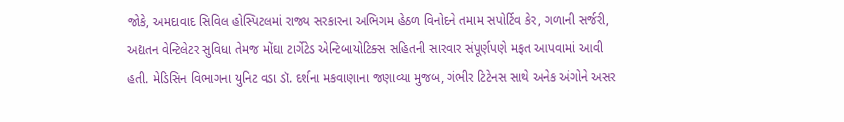જોકે, અમદાવાદ સિવિલ હોસ્પિટલમાં રાજ્ય સરકારના અભિગમ હેઠળ વિનોદને તમામ સપોર્ટિવ કેર, ગળાની સર્જરી, અદ્યતન વેન્ટિલેટર સુવિધા તેમજ મોંઘા ટાર્ગેટેડ એન્ટિબાયોટિક્સ સહિતની સારવાર સંપૂર્ણપણે મફત આપવામાં આવી હતી. મેડિસિન વિભાગના યુનિટ વડા ડૉ. દર્શના મકવાણાના જણાવ્યા મુજબ, ગંભીર ટિટેનસ સાથે અનેક અંગોને અસર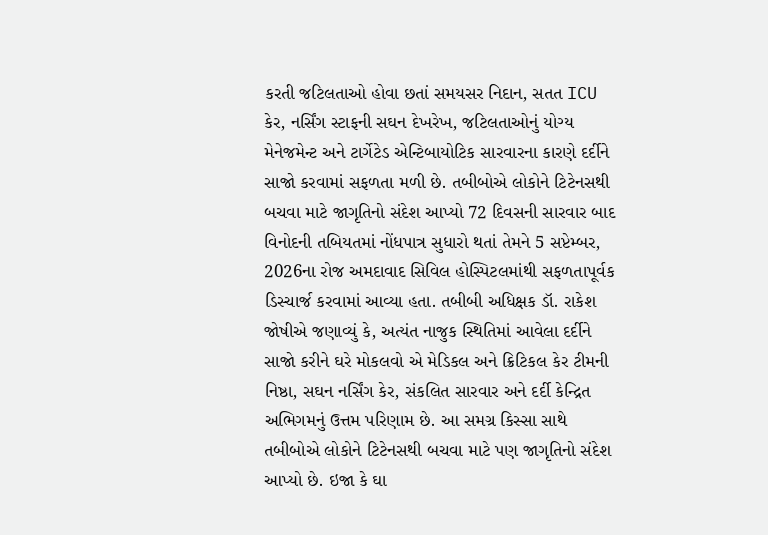કરતી જટિલતાઓ હોવા છતાં સમયસર નિદાન, સતત ICU કેર, નર્સિંગ સ્ટાફની સઘન દેખરેખ, જટિલતાઓનું યોગ્ય મેનેજમેન્ટ અને ટાર્ગેટેડ એન્ટિબાયોટિક સારવારના કારણે દર્દીને સાજો કરવામાં સફળતા મળી છે. તબીબોએ લોકોને ટિટેનસથી બચવા માટે જાગૃતિનો સંદેશ આપ્યો 72 દિવસની સારવાર બાદ વિનોદની તબિયતમાં નોંધપાત્ર સુધારો થતાં તેમને 5 સપ્ટેમ્બર, 2026ના રોજ અમદાવાદ સિવિલ હોસ્પિટલમાંથી સફળતાપૂર્વક ડિસ્ચાર્જ કરવામાં આવ્યા હતા. તબીબી અધિક્ષક ડૉ. રાકેશ જોષીએ જણાવ્યું કે, અત્યંત નાજુક સ્થિતિમાં આવેલા દર્દીને સાજો કરીને ઘરે મોકલવો એ મેડિકલ અને ક્રિટિકલ કેર ટીમની નિષ્ઠા, સઘન નર્સિંગ કેર, સંકલિત સારવાર અને દર્દી કેન્દ્રિત અભિગમનું ઉત્તમ પરિણામ છે. આ સમગ્ર કિસ્સા સાથે તબીબોએ લોકોને ટિટેનસથી બચવા માટે પણ જાગૃતિનો સંદેશ આપ્યો છે. ઇજા કે ઘા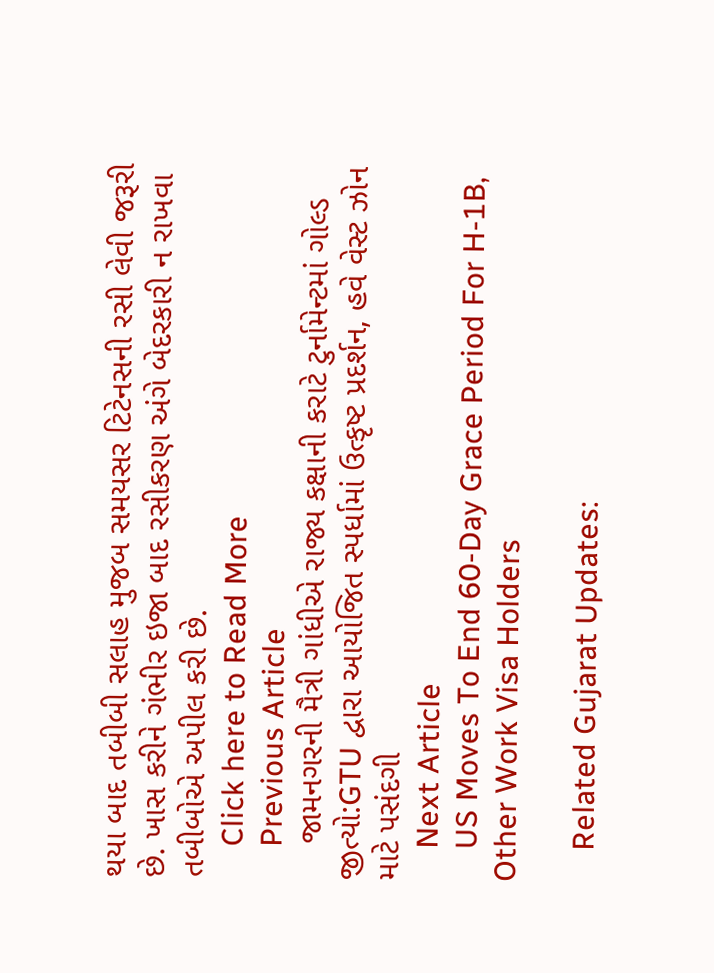થયા બાદ તબીબી સલાહ મુજબ સમયસર ટિટેનસની રસી લેવી જરૂરી છે. ખાસ કરીને ગંભીર ઇજા બાદ રસીકરણ અંગે બેદરકારી ન રાખવા તબીબોએ અપીલ કરી છે.
    Click here to Read More
    Previous Article
    જામનગરની મૈત્રી ગાંધીએ રાજ્ય કક્ષાની કરાટે ટુર્નામેન્ટમાં ગોલ્ડ જીત્યો:GTU દ્વારા આયોજિત સ્પર્ધામાં ઉત્કૃષ્ટ પ્રદર્શન, હવે વેસ્ટ ઝોન માટે પસંદગી
    Next Article
    US Moves To End 60-Day Grace Period For H-1B, Other Work Visa Holders

    Related Gujarat Updates: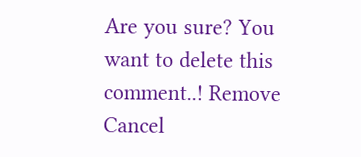Are you sure? You want to delete this comment..! Remove Cancel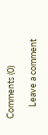Comments (0)

      Leave a comment